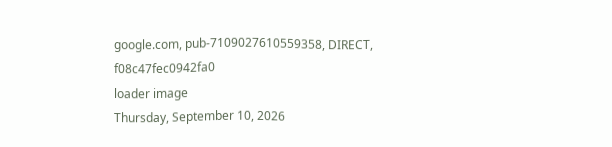google.com, pub-7109027610559358, DIRECT, f08c47fec0942fa0
loader image
Thursday, September 10, 2026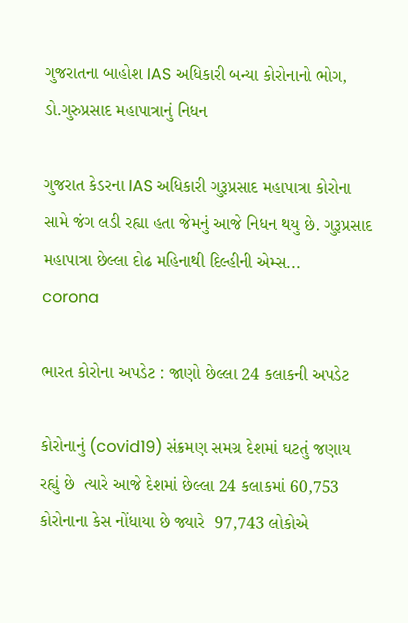ગુજરાતના બાહોશ IAS અધિકારી બન્યા કોરોનાનો ભોગ, ડો.ગુરુપ્રસાદ મહાપાત્રાનું નિધન

ગુજરાત કેડરના IAS અધિકારી ગુરૂપ્રસાદ મહાપાત્રા કોરોના સામે જંગ લડી રહ્યા હતા જેમનું આજે નિધન થયુ છે. ગુરૂપ્રસાદ મહાપાત્રા છેલ્લા દોઢ મહિનાથી દિલ્હીની એમ્સ...
corona

ભારત કોરોના અપડેટ : જાણો છેલ્લા 24 કલાકની અપડેટ

કોરોનાનું (covid19) સંક્રમણ સમગ્ર દેશમાં ઘટતું જણાય રહ્યું છે  ત્યારે આજે દેશમાં છેલ્લા 24 કલાકમાં 60,753 કોરોનાના કેસ નોંધાયા છે જ્યારે  97,743 લોકોએ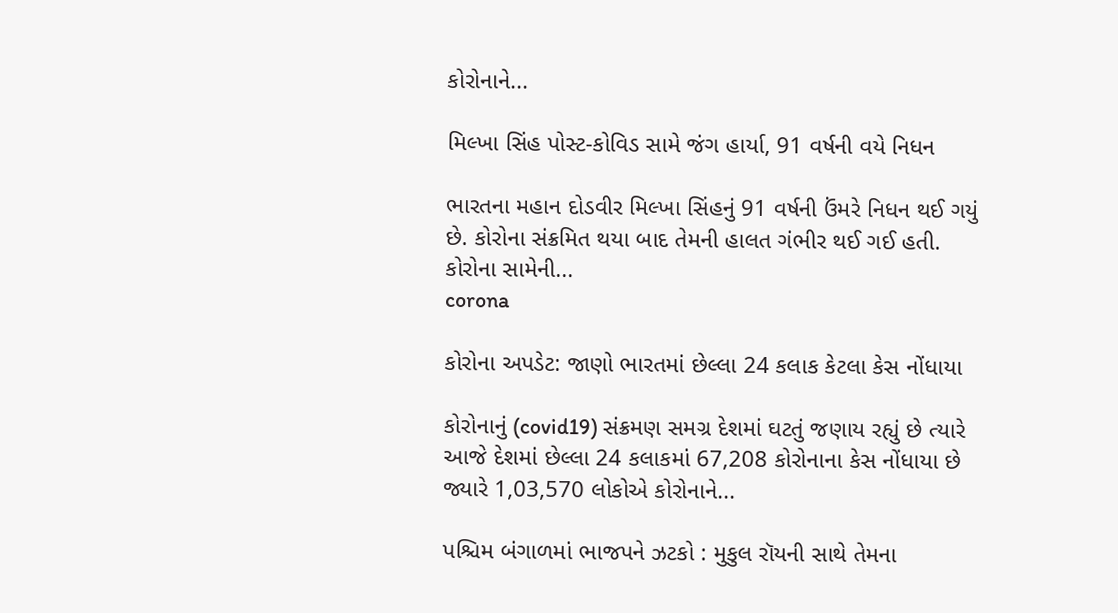કોરોનાને...

મિલ્ખા સિંહ પોસ્ટ-કોવિડ સામે જંગ હાર્યા, 91 વર્ષની વયે નિધન

ભારતના મહાન દોડવીર મિલ્ખા સિંહનું 91 વર્ષની ઉંમરે નિધન થઈ ગયું છે. કોરોના સંક્રમિત થયા બાદ તેમની હાલત ગંભીર થઈ ગઈ હતી. કોરોના સામેની...
corona

કોરોના અપડેટ: જાણો ભારતમાં છેલ્લા 24 કલાક કેટલા કેસ નોંધાયા

કોરોનાનું (covid19) સંક્રમણ સમગ્ર દેશમાં ઘટતું જણાય રહ્યું છે ત્યારે આજે દેશમાં છેલ્લા 24 કલાકમાં 67,208 કોરોનાના કેસ નોંધાયા છે જ્યારે 1,03,570 લોકોએ કોરોનાને...

પશ્ચિમ બંગાળમાં ભાજપને ઝટકો : મુકુલ રૉયની સાથે તેમના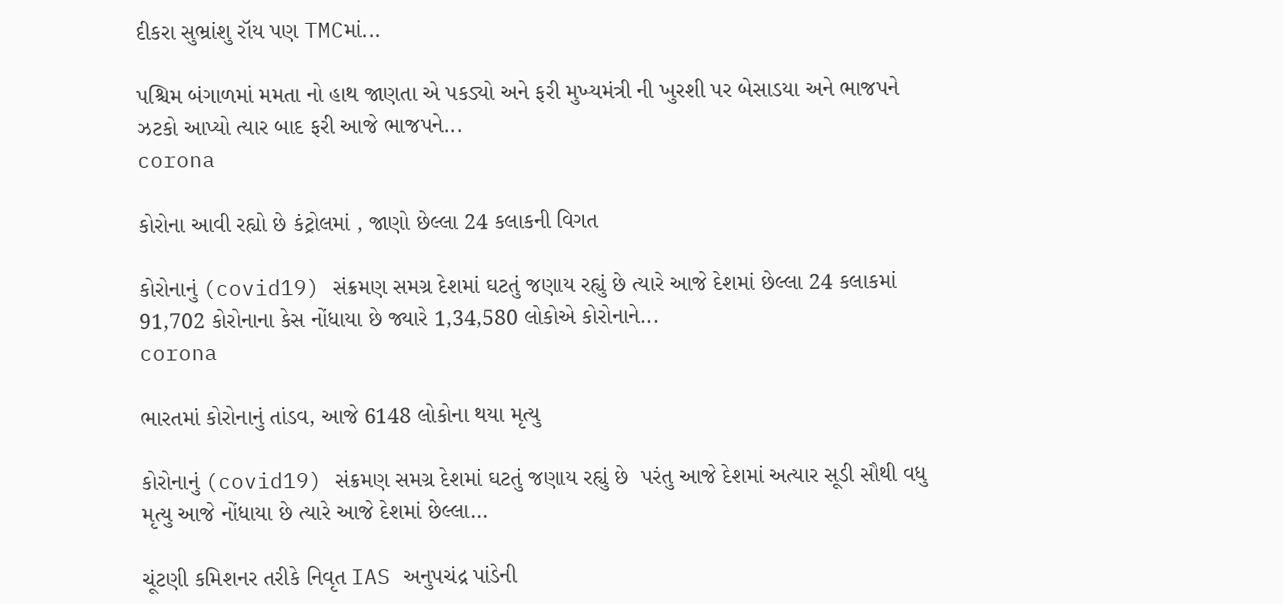દીકરા સુભ્રાંશુ રૉય પણ TMCમાં...

પશ્ચિમ બંગાળમાં મમતા નો હાથ જાણતા એ પકડ્યો અને ફરી મુખ્યમંત્રી ની ખુરશી પર બેસાડયા અને ભાજપને ઝટકો આપ્યો ત્યાર બાદ ફરી આજે ભાજપને...
corona

કોરોના આવી રહ્યો છે કંટ્રોલમાં , જાણો છેલ્લા 24 કલાકની વિગત

કોરોનાનું (covid19) સંક્રમણ સમગ્ર દેશમાં ઘટતું જણાય રહ્યું છે ત્યારે આજે દેશમાં છેલ્લા 24 કલાકમાં 91,702 કોરોનાના કેસ નોંધાયા છે જ્યારે 1,34,580 લોકોએ કોરોનાને...
corona

ભારતમાં કોરોનાનું તાંડવ, આજે 6148 લોકોના થયા મૃત્યુ

કોરોનાનું (covid19) સંક્રમણ સમગ્ર દેશમાં ઘટતું જણાય રહ્યું છે  પરંતુ આજે દેશમાં અત્યાર સૂડી સૌથી વધુ મૃત્યુ આજે નોંધાયા છે ત્યારે આજે દેશમાં છેલ્લા...

ચૂંટણી કમિશનર તરીકે નિવૃત IAS અનુપચંદ્ર પાંડેની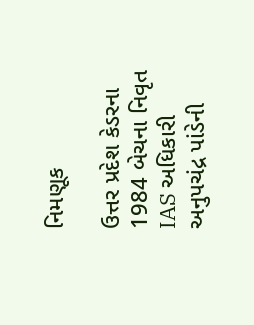નિમણૂક

ઉત્તર પ્રદેશ કેડરના 1984 બેચના નિવૃત IAS અધિકારી અનુપચંદ્ર પાંડેની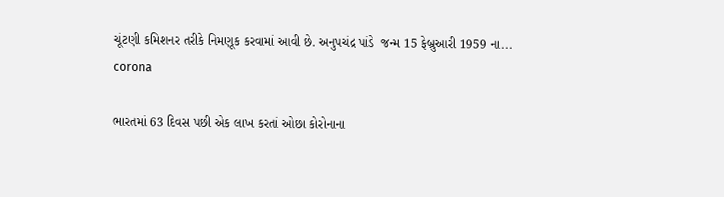ચૂંટણી કમિશનર તરીકે નિમણૂક કરવામાં આવી છે. અનુપચંદ્ર પાંડે  જન્મ 15 ફેબ્રુઆરી 1959 ના...
corona

ભારતમાં 63 દિવસ પછી એક લાખ કરતાં ઓછા કોરોનાના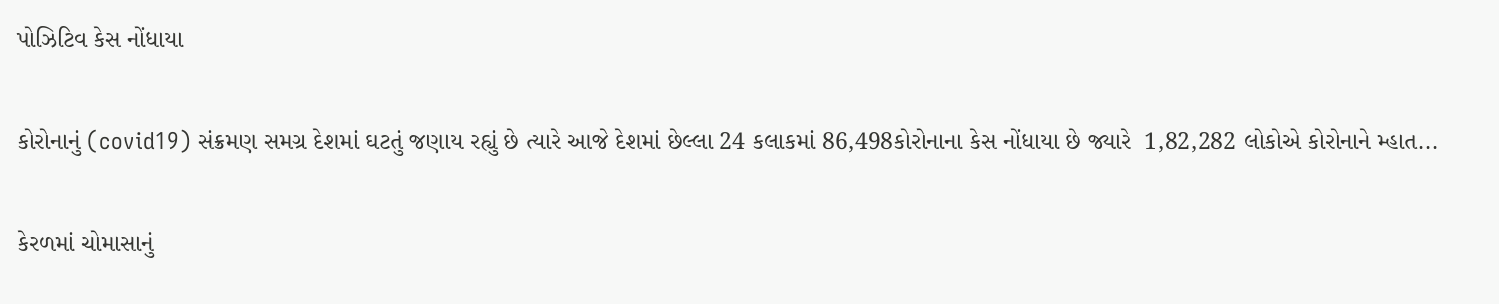પોઝિટિવ કેસ નોંધાયા

કોરોનાનું (covid19) સંક્રમણ સમગ્ર દેશમાં ઘટતું જણાય રહ્યું છે ત્યારે આજે દેશમાં છેલ્લા 24 કલાકમાં 86,498કોરોનાના કેસ નોંધાયા છે જ્યારે  1,82,282 લોકોએ કોરોનાને મ્હાત...

કેરળમાં ચોમાસાનું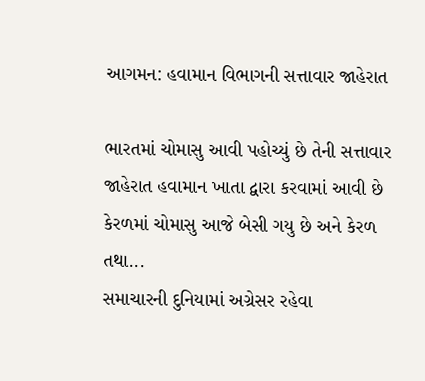આગમન: હવામાન વિભાગની સત્તાવાર જાહેરાત

ભારતમાં ચોમાસુ આવી પહોચ્યું છે તેની સત્તાવાર જાહેરાત હવામાન ખાતા દ્વારા કરવામાં આવી છે કેરળમાં ચોમાસુ આજે બેસી ગયુ છે અને કેરળ તથા...
સમાચારની દુનિયામાં અગ્રેસર રહેવા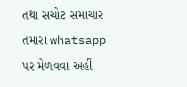તથા સચોટ સમાચાર તમારા whatsapp પર મેળવવા અહીં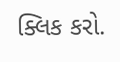ક્લિક કરો.